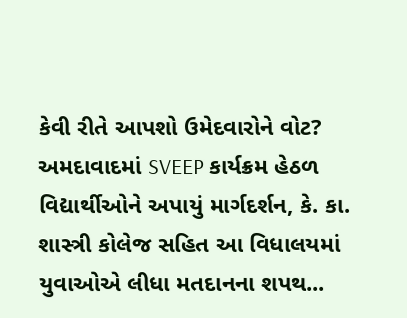કેવી રીતે આપશો ઉમેદવારોને વોટ? અમદાવાદમાં SVEEP કાર્યક્રમ હેઠળ વિદ્યાર્થીઓને અપાયું માર્ગદર્શન, કે. કા. શાસ્ત્રી કોલેજ સહિત આ વિધાલયમાં યુવાઓએ લીધા મતદાનના શપથ...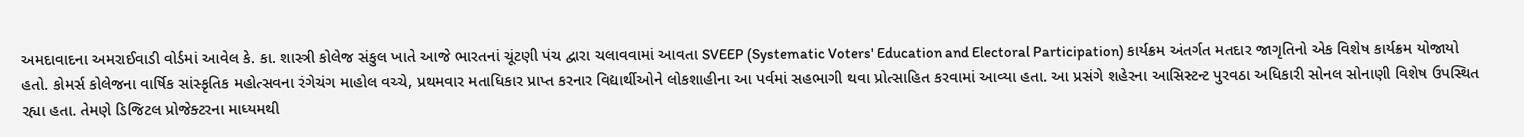અમદાવાદના અમરાઈવાડી વોર્ડમાં આવેલ કે. કા. શાસ્ત્રી કોલેજ સંકુલ ખાતે આજે ભારતનાં ચૂંટણી પંચ દ્વારા ચલાવવામાં આવતા SVEEP (Systematic Voters' Education and Electoral Participation) કાર્યક્રમ અંતર્ગત મતદાર જાગૃતિનો એક વિશેષ કાર્યક્રમ યોજાયો હતો. કોમર્સ કોલેજના વાર્ષિક સાંસ્કૃતિક મહોત્સવના રંગેચંગ માહોલ વચ્ચે, પ્રથમવાર મતાધિકાર પ્રાપ્ત કરનાર વિદ્યાર્થીઓને લોકશાહીના આ પર્વમાં સહભાગી થવા પ્રોત્સાહિત કરવામાં આવ્યા હતા. આ પ્રસંગે શહેરના આસિસ્ટન્ટ પુરવઠા અધિકારી સોનલ સોનાણી વિશેષ ઉપસ્થિત રહ્યા હતા. તેમણે ડિજિટલ પ્રોજેક્ટરના માધ્યમથી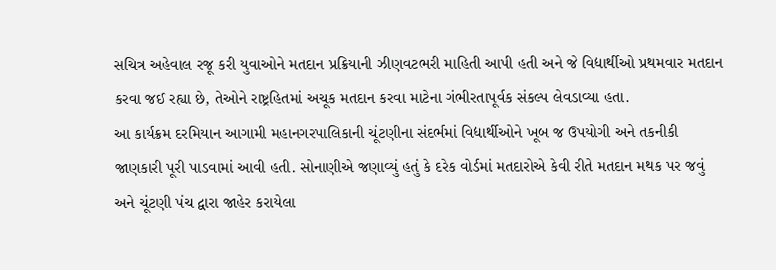સચિત્ર અહેવાલ રજૂ કરી યુવાઓને મતદાન પ્રક્રિયાની ઝીણવટભરી માહિતી આપી હતી અને જે વિદ્યાર્થીઓ પ્રથમવાર મતદાન કરવા જઈ રહ્યા છે, તેઓને રાષ્ટ્રહિતમાં અચૂક મતદાન કરવા માટેના ગંભીરતાપૂર્વક સંકલ્પ લેવડાવ્યા હતા.
આ કાર્યક્રમ દરમિયાન આગામી મહાનગરપાલિકાની ચૂંટણીના સંદર્ભમાં વિદ્યાર્થીઓને ખૂબ જ ઉપયોગી અને તકનીકી જાણકારી પૂરી પાડવામાં આવી હતી. સોનાણીએ જણાવ્યું હતું કે દરેક વોર્ડમાં મતદારોએ કેવી રીતે મતદાન મથક પર જવું અને ચૂંટણી પંચ દ્વારા જાહેર કરાયેલા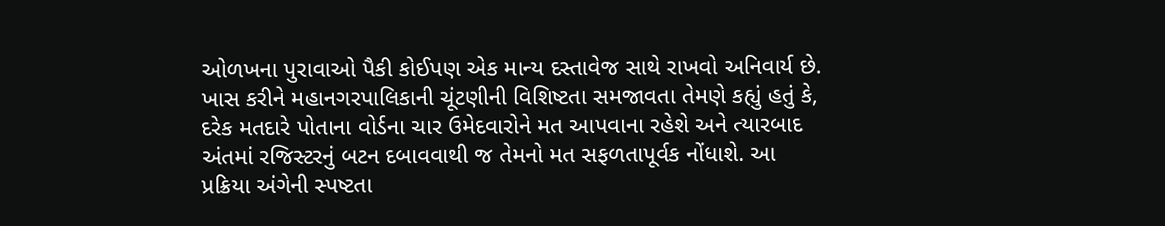ઓળખના પુરાવાઓ પૈકી કોઈપણ એક માન્ય દસ્તાવેજ સાથે રાખવો અનિવાર્ય છે. ખાસ કરીને મહાનગરપાલિકાની ચૂંટણીની વિશિષ્ટતા સમજાવતા તેમણે કહ્યું હતું કે, દરેક મતદારે પોતાના વોર્ડના ચાર ઉમેદવારોને મત આપવાના રહેશે અને ત્યારબાદ અંતમાં રજિસ્ટરનું બટન દબાવવાથી જ તેમનો મત સફળતાપૂર્વક નોંધાશે. આ પ્રક્રિયા અંગેની સ્પષ્ટતા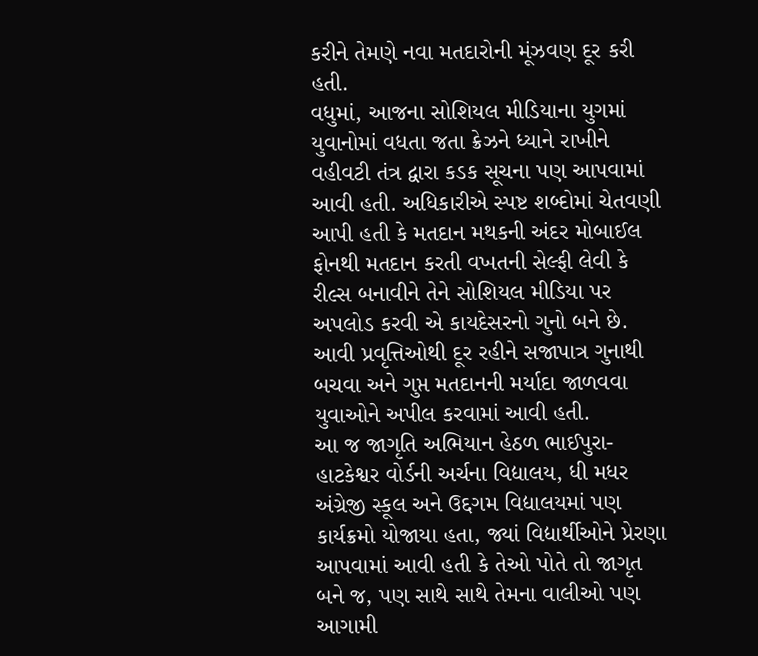કરીને તેમણે નવા મતદારોની મૂંઝવણ દૂર કરી હતી.
વધુમાં, આજના સોશિયલ મીડિયાના યુગમાં યુવાનોમાં વધતા જતા ક્રેઝને ધ્યાને રાખીને વહીવટી તંત્ર દ્વારા કડક સૂચના પણ આપવામાં આવી હતી. અધિકારીએ સ્પષ્ટ શબ્દોમાં ચેતવણી આપી હતી કે મતદાન મથકની અંદર મોબાઈલ ફોનથી મતદાન કરતી વખતની સેલ્ફી લેવી કે રીલ્સ બનાવીને તેને સોશિયલ મીડિયા પર અપલોડ કરવી એ કાયદેસરનો ગુનો બને છે. આવી પ્રવૃત્તિઓથી દૂર રહીને સજાપાત્ર ગુનાથી બચવા અને ગુપ્ત મતદાનની મર્યાદા જાળવવા યુવાઓને અપીલ કરવામાં આવી હતી.
આ જ જાગૃતિ અભિયાન હેઠળ ભાઈપુરા-હાટકેશ્વર વોર્ડની અર્ચના વિદ્યાલય, ધી મધર અંગ્રેજી સ્કૂલ અને ઉદ્દગમ વિદ્યાલયમાં પણ કાર્યક્રમો યોજાયા હતા, જ્યાં વિદ્યાર્થીઓને પ્રેરણા આપવામાં આવી હતી કે તેઓ પોતે તો જાગૃત બને જ, પણ સાથે સાથે તેમના વાલીઓ પણ આગામી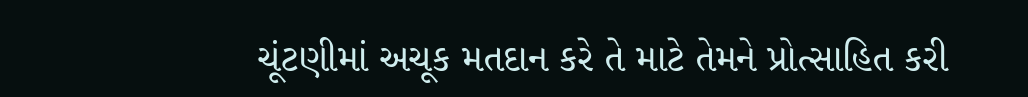ચૂંટણીમાં અચૂક મતદાન કરે તે માટે તેમને પ્રોત્સાહિત કરી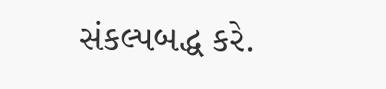સંકલ્પબદ્ધ કરે.